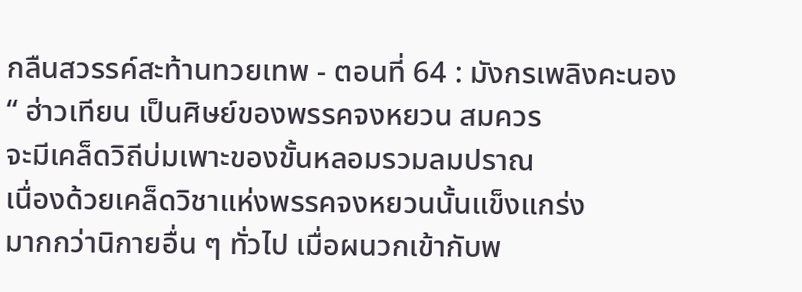กลืนสวรรค์สะท้านทวยเทพ - ตอนที่ 64 : มังกรเพลิงคะนอง
“ ฮ่าวเทียน เป็นศิษย์ของพรรคจงหยวน สมควร
จะมีเคล็ดวิถีบ่มเพาะของขั้นหลอมรวมลมปราณ
เนื่องด้วยเคล็ดวิชาแห่งพรรคจงหยวนนั้นแข็งแกร่ง
มากกว่านิกายอื่น ๆ ทั่วไป เมื่อผนวกเข้ากับพ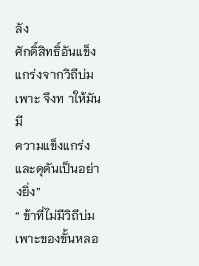ลัง
ศักดิ์สิทธิ์อันแข็งแกร่งจากวิถีบ่มเพาะ จึงท าให้มันมี
ความแข็งแกร่งและดุดันเป็นอย่างยิ่ง”
“ ข้าที่ไม่มีวิถีบ่มเพาะของขั้นหลอ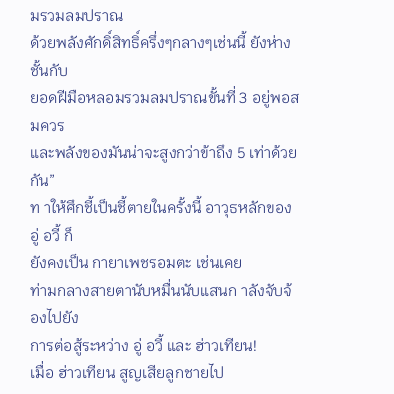มรวมลมปราณ
ด้วยพลังศักดิ์สิทธิ์ครึ่งๆกลางๆเช่นนี้ ยังห่างชั้นกับ
ยอดฝีมือหลอมรวมลมปราณขั้นที่ 3 อยู่พอสมควร
และพลังของมันน่าจะสูงกว่าข้าถึง 5 เท่าด้วยกัน”
ท าให้ศึกชี้เป็นชี้ตายในครั้งนี้ อาวุธหลักของ อู่ อวี้ ก็
ยังคงเป็น กายาเพชรอมตะ เช่นเคย
ท่ามกลางสายตานับหมื่นนับแสนก าลังจับจ้องไปยัง
การต่อสู้ระหว่าง อู่ อวี้ และ ฮ่าวเทียน!
เมื่อ ฮ่าวเทียน สูญเสียลูกชายไป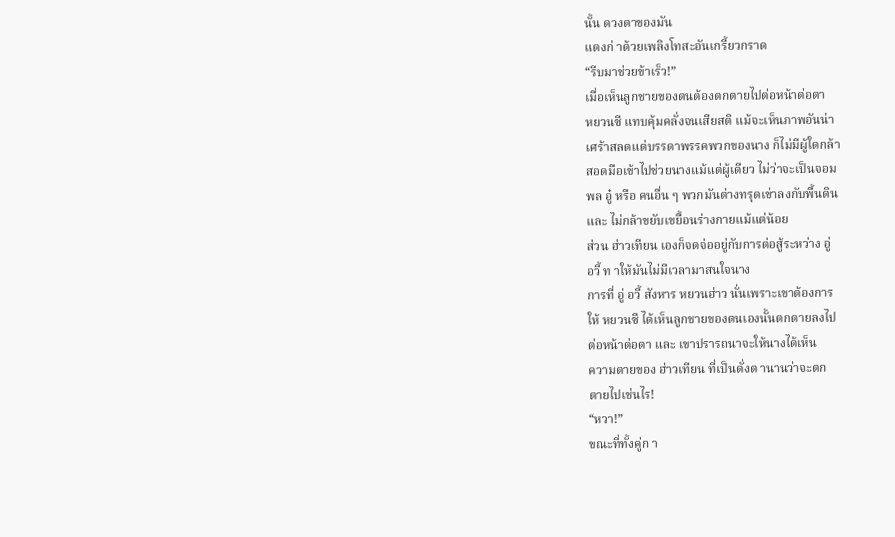นั้น ดวงตาของมัน
แดงก่ าด้วยเพลิงโทสะอันเกรี้ยวกราด
“รีบมาช่วยข้าเร็ว!”
เมื่อเห็นลูกชายของตนต้องตกตายไปต่อหน้าต่อตา
หยวนซี แทบคุ้มคลั่งจนเสียสติ แม้จะเห็นภาพอันน่า
เศร้าสลดแต่บรรดาพรรคพวกของนาง ก็ไม่มีผู้ใดกล้า
สอดมือเข้าไปช่วยนางแม้แต่ผู้เดียว ไม่ว่าจะเป็นจอม
พล อู๋ หรือ คนอื่น ๆ พวกมันต่างทรุดเข่าลงกับพื้นดิน
และ ไม่กล้าขยับเขยื้อนร่างกายแม้แต่น้อย
ส่วน ฮ่าวเทียน เองก็จดจ่ออยู่กับการต่อสู้ระหว่าง อู่
อวี้ ท าให้มันไม่มีเวลามาสนใจนาง
การที่ อู่ อวี้ สังหาร หยวนฮ่าว นั่นเพราะเขาต้องการ
ให้ หยวนซี ได้เห็นลูกชายของตนเองนั้นตกตายลงไป
ต่อหน้าต่อตา และ เขาปรารถนาจะให้นางได้เห็น
ความตายของ ฮ่าวเทียน ที่เป็นดั่งต านานว่าจะตก
ตายไปเช่นไร!
“หวา!”
ขณะที่ทั้งคู่ก า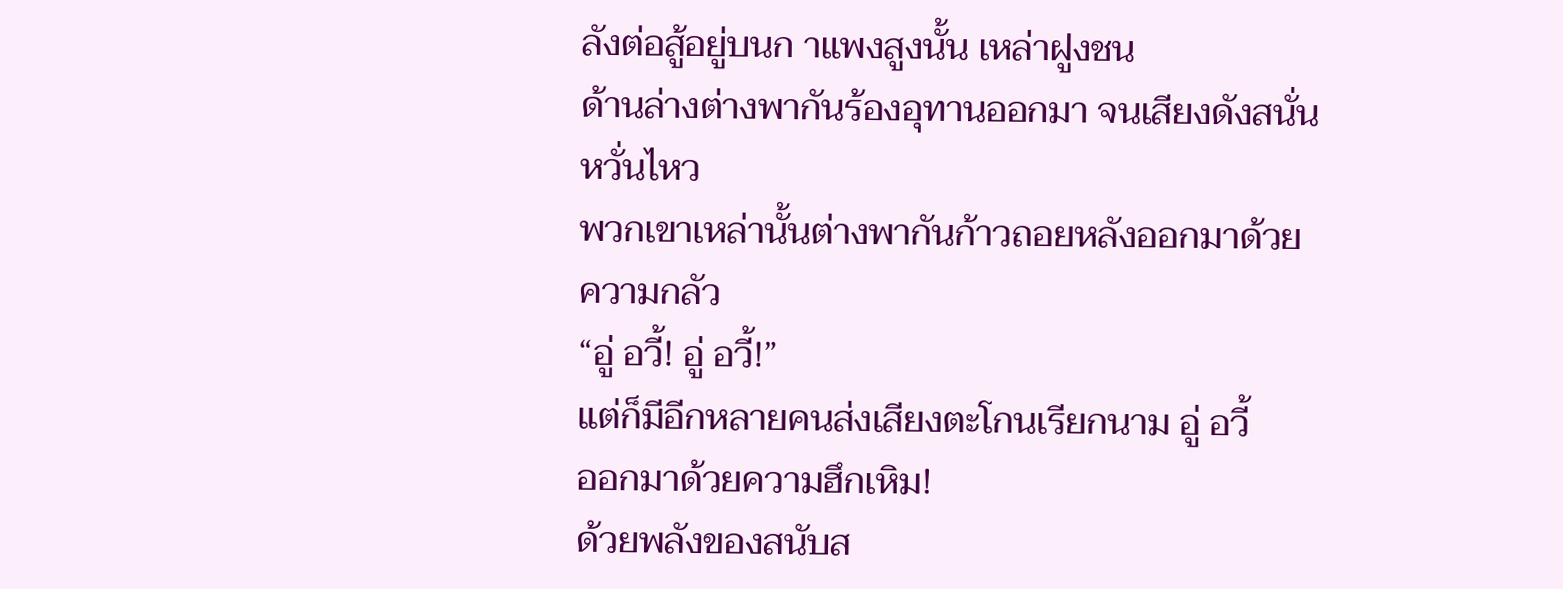ลังต่อสู้อยู่บนก าแพงสูงนั้น เหล่าฝูงชน
ด้านล่างต่างพากันร้องอุทานออกมา จนเสียงดังสนั่น
หวั่นไหว
พวกเขาเหล่านั้นต่างพากันก้าวถอยหลังออกมาด้วย
ความกลัว
“อู่ อวี้! อู่ อวี้!”
แต่ก็มีอีกหลายคนส่งเสียงตะโกนเรียกนาม อู่ อวี้
ออกมาด้วยความฮึกเหิม!
ด้วยพลังของสนับส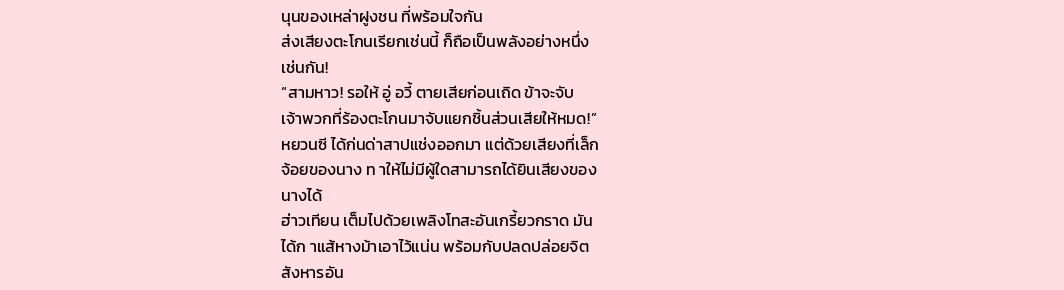นุนของเหล่าฝูงชน ที่พร้อมใจกัน
ส่งเสียงตะโกนเรียกเช่นนี้ ก็ถือเป็นพลังอย่างหนึ่ง
เช่นกัน!
“สามหาว! รอให้ อู่ อวี้ ตายเสียก่อนเถิด ข้าจะจับ
เจ้าพวกที่ร้องตะโกนมาจับแยกชิ้นส่วนเสียให้หมด!”
หยวนซี ได้ก่นด่าสาปแช่งออกมา แต่ด้วยเสียงที่เล็ก
จ้อยของนาง ท าให้ไม่มีผู้ใดสามารถได้ยินเสียงของ
นางได้
ฮ่าวเทียน เต็มไปด้วยเพลิงโทสะอันเกรี้ยวกราด มัน
ได้ก าแส้หางม้าเอาไว้แน่น พร้อมกับปลดปล่อยจิต
สังหารอัน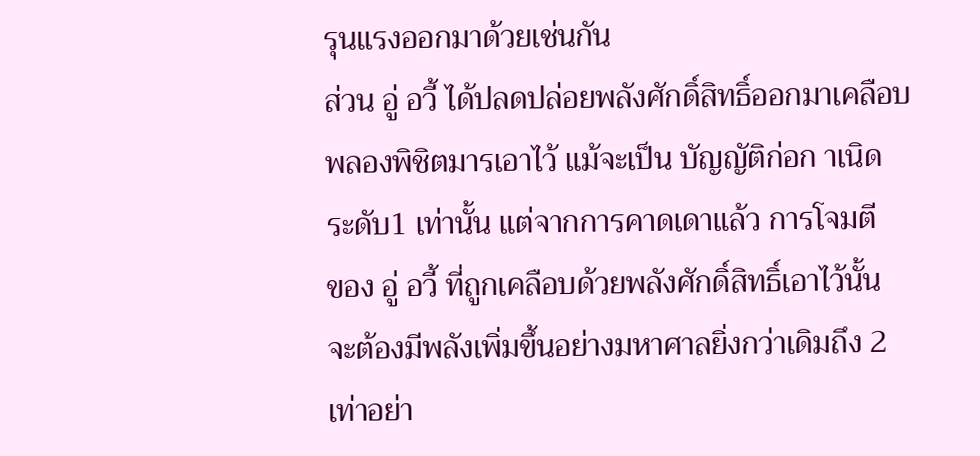รุนแรงออกมาด้วยเช่นกัน
ส่วน อู่ อวี้ ได้ปลดปล่อยพลังศักดิ์สิทธิ์ออกมาเคลือบ
พลองพิชิตมารเอาไว้ แม้จะเป็น บัญญัติก่อก าเนิด
ระดับ1 เท่านั้น แต่จากการคาดเดาแล้ว การโจมตี
ของ อู่ อวี้ ที่ถูกเคลือบด้วยพลังศักดิ์สิทธิ์เอาไว้นั้น
จะต้องมีพลังเพิ่มขึ้นอย่างมหาศาลยิ่งกว่าเดิมถึง 2
เท่าอย่า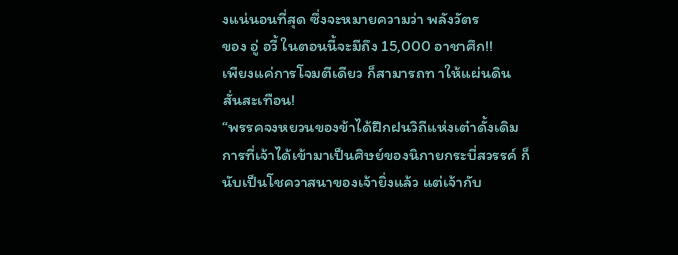งแน่นอนที่สุด ซึ่งจะหมายความว่า พลังวัตร
ของ อู่ อวี้ ในตอนนี้จะมีถึง 15,000 อาชาศึก!!
เพียงแค่การโจมตีเดียว ก็สามารถท าให้แผ่นดิน
สั่นสะเทือน!
“พรรคจงหยวนของข้าได้ฝึกฝนวิถีแห่งเต๋าดั้งเดิม
การที่เจ้าได้เข้ามาเป็นศิษย์ของนิกายกระบี่สวรรค์ ก็
นับเป็นโชควาสนาของเจ้ายิ่งแล้ว แต่เจ้ากับ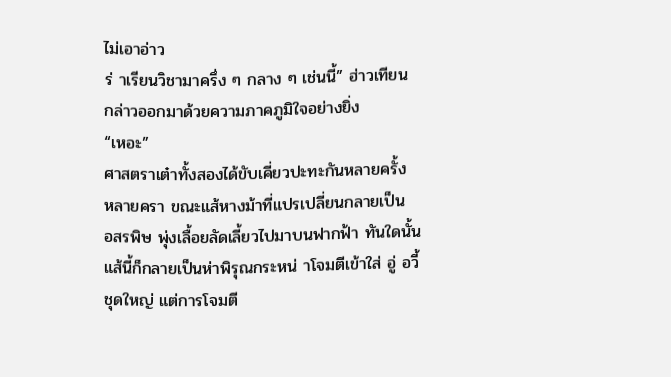ไม่เอาอ่าว
ร่ าเรียนวิชามาครึ่ง ๆ กลาง ๆ เช่นนี้” ฮ่าวเทียน
กล่าวออกมาด้วยความภาคภูมิใจอย่างยิ่ง
“เหอะ”
ศาสตราเต๋าทั้งสองได้ขับเคี่ยวปะทะกันหลายครั้ง
หลายครา ขณะแส้หางม้าที่แปรเปลี่ยนกลายเป็น
อสรพิษ พุ่งเลื้อยลัดเลี้ยวไปมาบนฟากฟ้า ทันใดนั้น
แส้นี้ก็กลายเป็นห่าพิรุณกระหน่ าโจมตีเข้าใส่ อู่ อวี้
ชุดใหญ่ แต่การโจมตี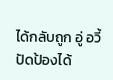ได้กลับถูก อู่ อวี้ ปัดป้องได้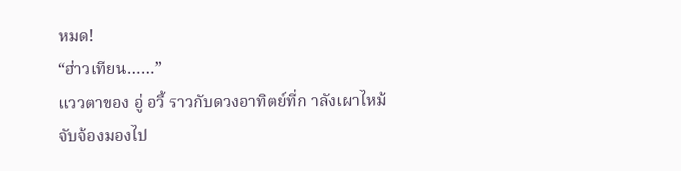หมด!
“ฮ่าวเทียน……”
แววตาของ อู่ อวี้ ราวกับดวงอาทิตย์ที่ก าลังเผาไหม้
จับจ้องมองไป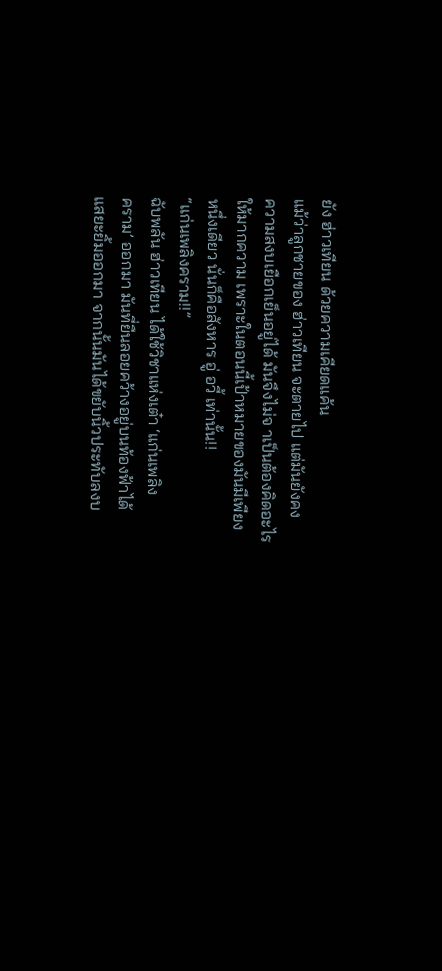ยัง ฮ่าวเทียน ด้วยความเคียดแค้น
แม้ว่าลูกชายของ ฮ่าวเทียน จะตายไป แต่มันยังคง
ความสงบเยือกเย็นอยู่ได้ มันจึงไม่จ าเป็นต้องคิดอะไร
ให้มากความ เพราะในตอนนี้เป้าหมายของมันมีเพียง
หนึ่งเดียว นั่นก็คือสังหาร อู่ อวี้ เท่านั้น!!
“แก่นเพลิงคราม!!”
ฉับพลัน ฮ่าวเทียน ได้ใช้วิชาแห่งเต๋า ‘แก่นเพลิง
คราม’ ออกมา มันที่ยืนลอยคว้างอยู่บนท้องฟ้าได้
แสยะยิ้มออกมา จากนั้นมันได้ขยับนิ้วประทับลงบ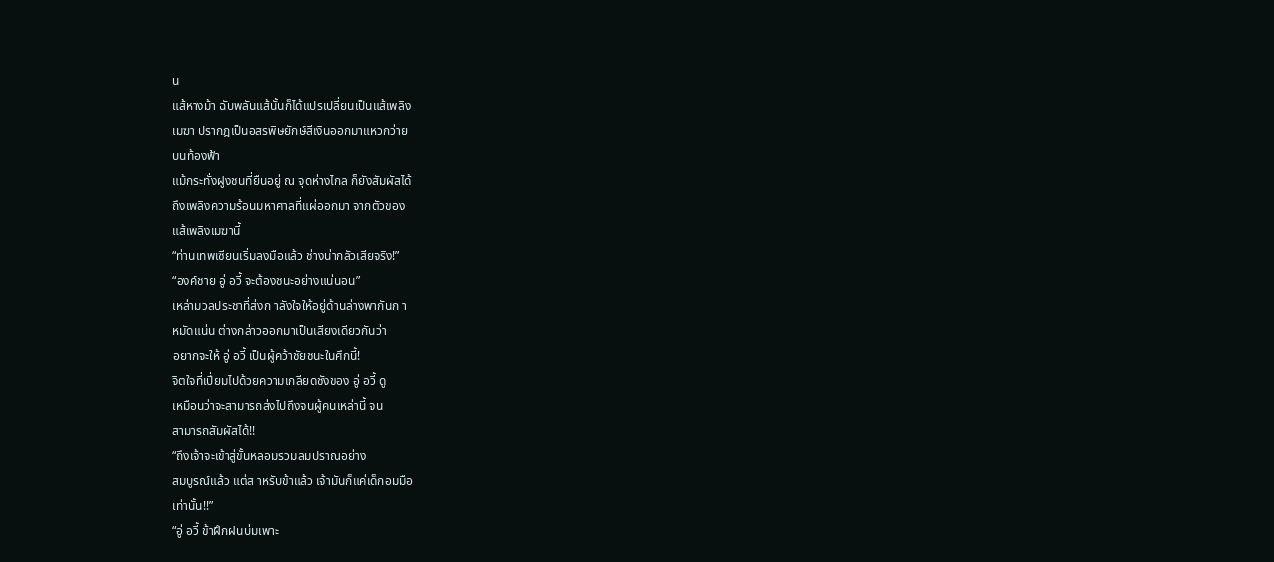น
แส้หางม้า ฉับพลันแส้นั้นก็ได้แปรเปลี่ยนเป็นแส้เพลิง
เมฆา ปรากฎเป็นอสรพิษยักษ์สีเงินออกมาแหวกว่าย
บนท้องฟ้า
แม้กระทั่งฝูงชนที่ยืนอยู่ ณ จุดห่างไกล ก็ยังสัมผัสได้
ถึงเพลิงความร้อนมหาศาลที่แผ่ออกมา จากตัวของ
แส้เพลิงเมฆานี้
“ท่านเทพเซียนเริ่มลงมือแล้ว ช่างน่ากลัวเสียจริง!”
“องค์ชาย อู่ อวี้ จะต้องชนะอย่างแน่นอน”
เหล่ามวลประชาที่ส่งก าลังใจให้อยู่ด้านล่างพากันก า
หมัดแน่น ต่างกล่าวออกมาเป็นเสียงเดียวกันว่า
อยากจะให้ อู่ อวี้ เป็นผู้คว้าชัยชนะในศึกนี้!
จิตใจที่เปี่ยมไปด้วยความเกลียดชังของ อู่ อวี้ ดู
เหมือนว่าจะสามารถส่งไปถึงจนผู้คนเหล่านี้ จน
สามารถสัมผัสได้!!
“ถึงเจ้าจะเข้าสู่ขั้นหลอมรวมลมปราณอย่าง
สมบูรณ์แล้ว แต่ส าหรับข้าแล้ว เจ้ามันก็แค่เด็กอมมือ
เท่านั้น!!”
“อู่ อวี้ ข้าฝึกฝนบ่มเพาะ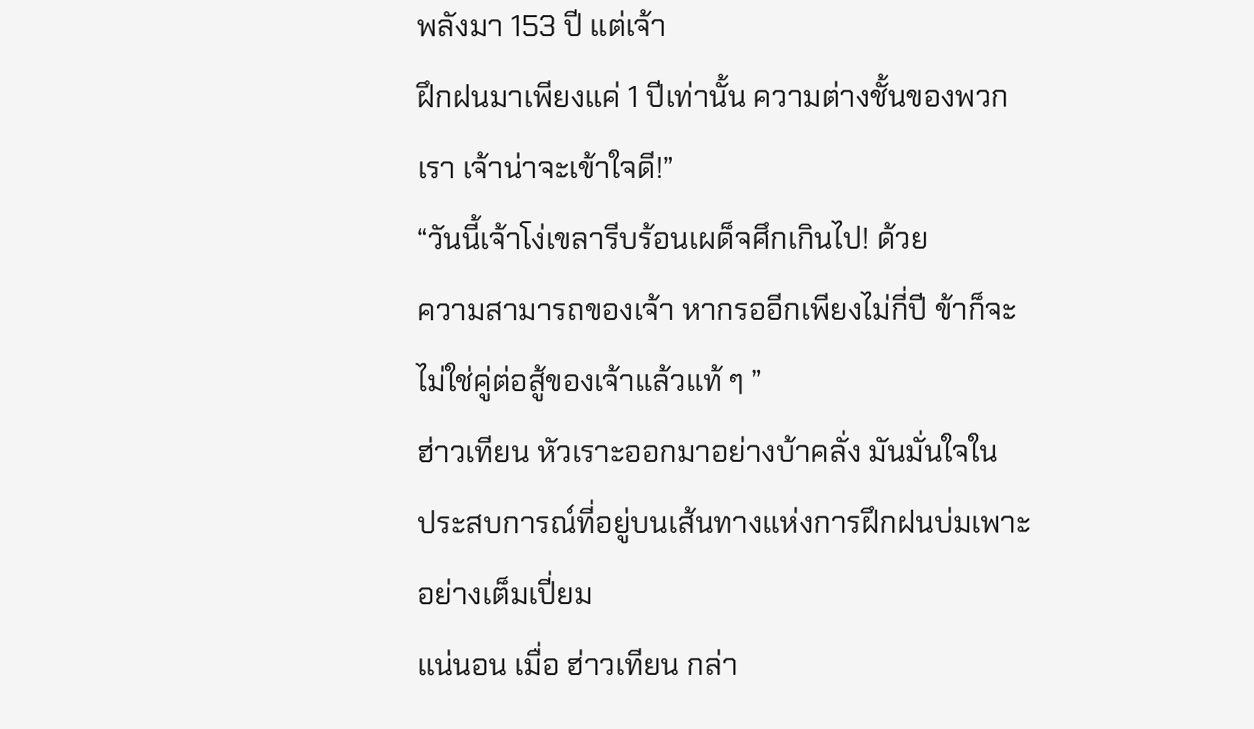พลังมา 153 ปี แต่เจ้า
ฝึกฝนมาเพียงแค่ 1 ปีเท่านั้น ความต่างชั้นของพวก
เรา เจ้าน่าจะเข้าใจดี!”
“วันนี้เจ้าโง่เขลารีบร้อนเผด็จศึกเกินไป! ด้วย
ความสามารถของเจ้า หากรออีกเพียงไม่กี่ปี ข้าก็จะ
ไม่ใช่คู่ต่อสู้ของเจ้าแล้วแท้ ๆ ”
ฮ่าวเทียน หัวเราะออกมาอย่างบ้าคลั่ง มันมั่นใจใน
ประสบการณ์ที่อยู่บนเส้นทางแห่งการฝึกฝนบ่มเพาะ
อย่างเต็มเปี่ยม
แน่นอน เมื่อ ฮ่าวเทียน กล่า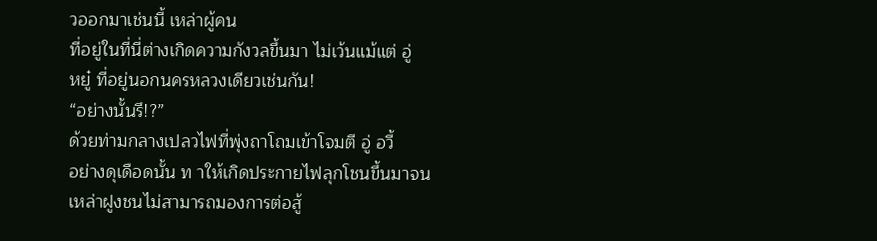วออกมาเช่นนี้ เหล่าผู้คน
ที่อยู่ในที่นี่ต่างเกิดความกังวลขึ้นมา ไม่เว้นแม้แต่ อู่
หยู๋ ที่อยู่นอกนครหลวงเดียวเช่นกัน!
“อย่างนั้นรึ!?”
ด้วยท่ามกลางเปลวไฟที่พุ่งถาโถมเข้าโจมตี อู่ อวี้
อย่างดุเดือดนั้น ท าให้เกิดประกายไฟลุกโชนขึ้นมาจน
เหล่าฝูงชนไม่สามารถมองการต่อสู้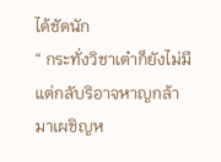ได้ชัดนัก
“ กระทั่งวิชาเต๋าก็ยังไม่มี แต่กลับริอาจหาญกล้า
มาเผชิญห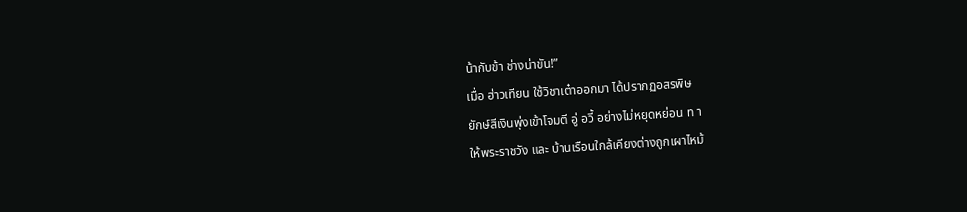น้ากับข้า ช่างน่าขัน!”
เมื่อ ฮ่าวเทียน ใช้วิชาเต๋าออกมา ได้ปรากฏอสรพิษ
ยักษ์สีเงินพุ่งเข้าโจมตี อู่ อวี้ อย่างไม่หยุดหย่อน ท า
ให้พระราชวัง และ บ้านเรือนใกล้เคียงต่างถูกเผาไหม้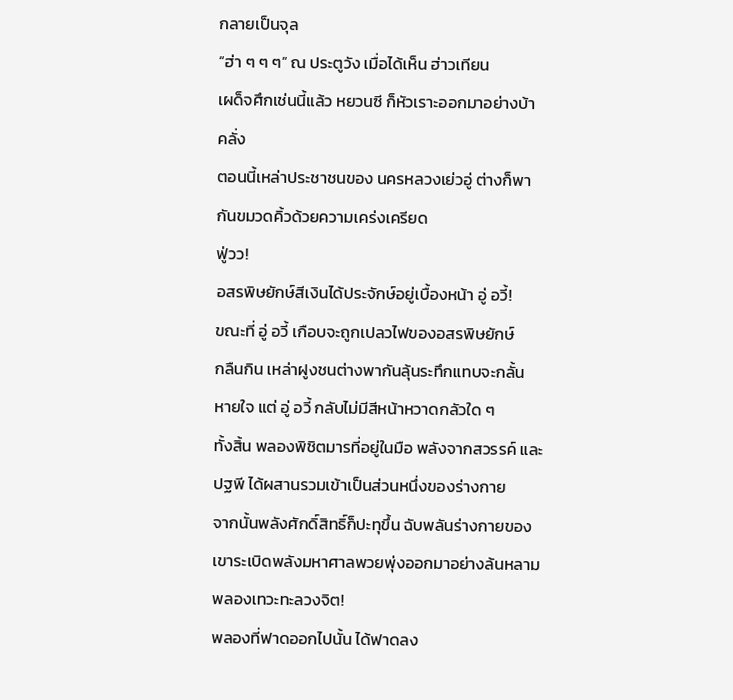กลายเป็นจุล
“ฮ่า ๆ ๆ ๆ” ณ ประตูวัง เมื่อได้เห็น ฮ่าวเทียน
เผด็จศึกเช่นนี้แล้ว หยวนซี ก็หัวเราะออกมาอย่างบ้า
คลั่ง
ตอนนี้เหล่าประชาชนของ นครหลวงเย่วอู่ ต่างก็พา
กันขมวดคิ้วด้วยความเคร่งเครียด
ฟู่วว!
อสรพิษยักษ์สีเงินได้ประจักษ์อยู่เบื้องหน้า อู่ อวี้!
ขณะที่ อู่ อวี้ เกือบจะถูกเปลวไฟของอสรพิษยักษ์
กลืนกิน เหล่าฝูงชนต่างพากันลุ้นระทึกแทบจะกลั้น
หายใจ แต่ อู่ อวี้ กลับไม่มีสีหน้าหวาดกลัวใด ๆ
ทั้งสิ้น พลองพิชิตมารที่อยู่ในมือ พลังจากสวรรค์ และ
ปฐพี ได้ผสานรวมเข้าเป็นส่วนหนึ่งของร่างกาย
จากนั้นพลังศักดิ์สิทธิ์ก็ปะทุขึ้น ฉับพลันร่างกายของ
เขาระเบิดพลังมหาศาลพวยพุ่งออกมาอย่างล้นหลาม
พลองเทวะทะลวงจิต!
พลองที่ฟาดออกไปนั้น ได้ฟาดลง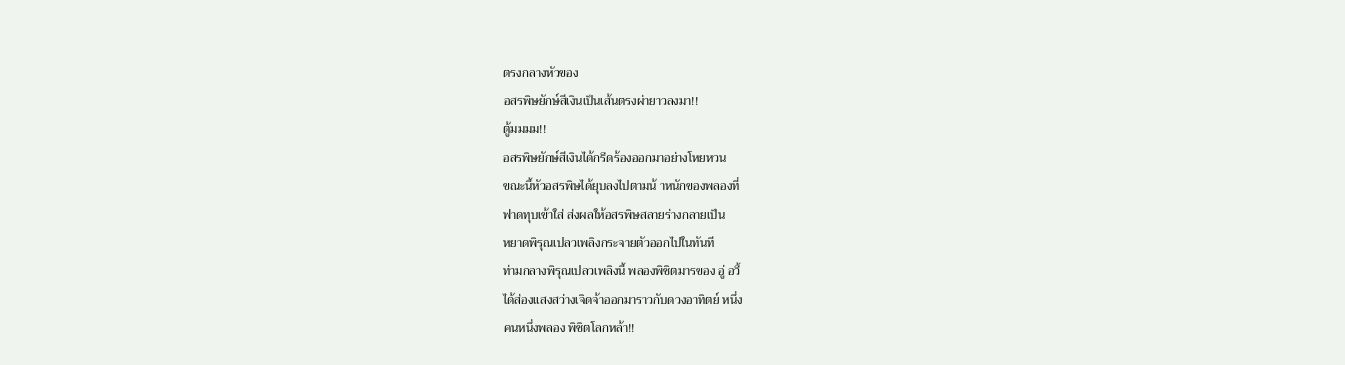ตรงกลางหัวของ
อสรพิษยักษ์สีเงินเป็นเส้นตรงผ่ายาวลงมา!!
ตู้มมมม!!
อสรพิษยักษ์สีเงินได้กรีดร้องออกมาอย่างโหยหวน
ขณะนี้หัวอสรพิษได้ยุบลงไปตามน้ าหนักของพลองที่
ฟาดทุบเข้าใส่ ส่งผลให้อสรพิษสลายร่างกลายเป็น
หยาดพิรุณเปลวเพลิงกระจายตัวออกไปในทันที
ท่ามกลางพิรุณเปลวเพลิงนี้ พลองพิชิตมารของ อู่ อวี้
ได้ส่องแสงสว่างเจิดจ้าออกมาราวกับดวงอาทิตย์ หนึ่ง
คนหนึ่งพลอง พิชิตโลกหล้า!!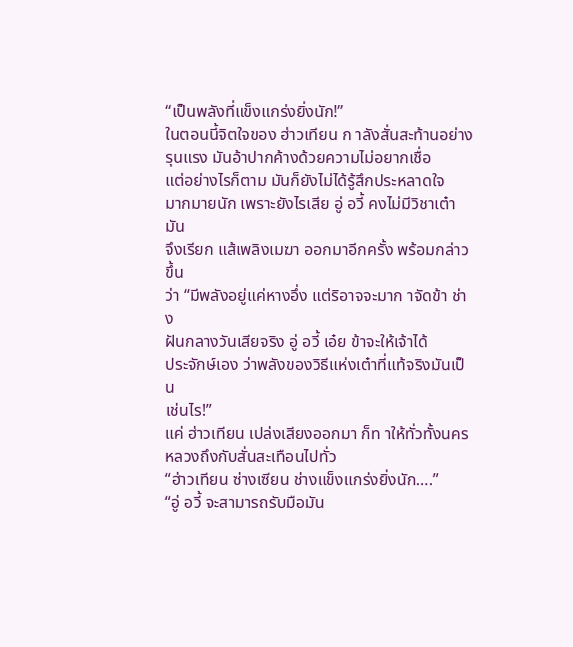“เป็นพลังที่แข็งแกร่งยิ่งนัก!”
ในตอนนี้จิตใจของ ฮ่าวเทียน ก าลังสั่นสะท้านอย่าง
รุนแรง มันอ้าปากค้างด้วยความไม่อยากเชื่อ
แต่อย่างไรก็ตาม มันก็ยังไม่ได้รู้สึกประหลาดใจ
มากมายนัก เพราะยังไรเสีย อู่ อวี้ คงไม่มีวิชาเต๋า มัน
จึงเรียก แส้เพลิงเมฆา ออกมาอีกครั้ง พร้อมกล่าวขึ้น
ว่า “มีพลังอยู่แค่หางอึ่ง แต่ริอาจจะมาก าจัดข้า ช่าง
ฝันกลางวันเสียจริง อู่ อวี้ เอ๋ย ข้าจะให้เจ้าได้
ประจักษ์เอง ว่าพลังของวิธีแห่งเต๋าที่แท้จริงมันเป็น
เช่นไร!”
แค่ ฮ่าวเทียน เปล่งเสียงออกมา ก็ท าให้ทั่วทั้งนคร
หลวงถึงกับสั่นสะเทือนไปทั่ว
“ฮ่าวเทียน ซ่างเซียน ช่างแข็งแกร่งยิ่งนัก….”
“อู่ อวี้ จะสามารถรับมือมัน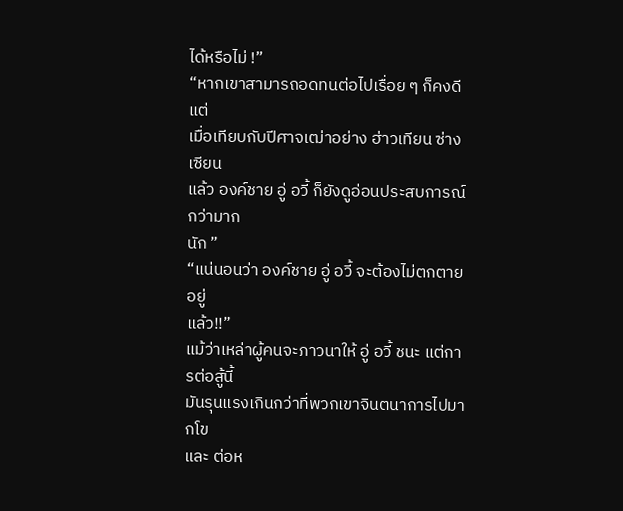ได้หรือไม่ !”
“หากเขาสามารถอดทนต่อไปเรื่อย ๆ ก็คงดี แต่
เมื่อเทียบกับปีศาจเฒ่าอย่าง ฮ่าวเทียน ซ่างเซียน
แล้ว องค์ชาย อู่ อวี้ ก็ยังดูอ่อนประสบการณ์กว่ามาก
นัก ”
“แน่นอนว่า องค์ชาย อู่ อวี้ จะต้องไม่ตกตายอยู่
แล้ว!!”
แม้ว่าเหล่าผู้คนจะภาวนาให้ อู่ อวี้ ชนะ แต่การต่อสู้นี้
มันรุนแรงเกินกว่าที่พวกเขาจินตนาการไปมากโข
และ ต่อห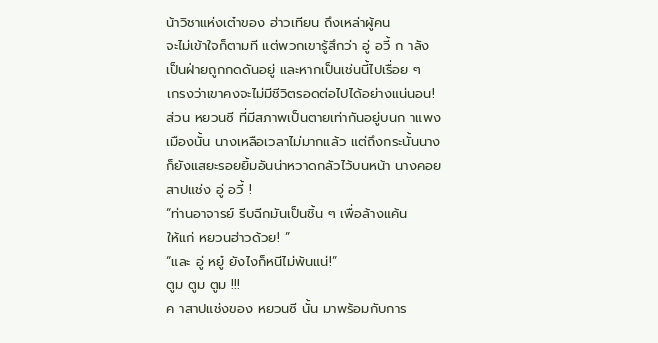น้าวิชาแห่งเต๋าของ ฮ่าวเทียน ถึงเหล่าผู้คน
จะไม่เข้าใจก็ตามที แต่พวกเขารู้สึกว่า อู่ อวี้ ก าลัง
เป็นฝ่ายถูกกดดันอยู่ และหากเป็นเช่นนี้ไปเรื่อย ๆ
เกรงว่าเขาคงจะไม่มีชีวิตรอดต่อไปได้อย่างแน่นอน!
ส่วน หยวนซี ที่มีสภาพเป็นตายเท่ากันอยู่บนก าแพง
เมืองนั้น นางเหลือเวลาไม่มากแล้ว แต่ถึงกระนั้นนาง
ก็ยังแสยะรอยยิ้มอันน่าหวาดกลัวไว้บนหน้า นางคอย
สาปแช่ง อู่ อวี้ !
“ท่านอาจารย์ รีบฉีกมันเป็นชิ้น ๆ เพื่อล้างแค้น
ให้แก่ หยวนฮ่าวด้วย! ”
“และ อู่ หยู๋ ยังไงก็หนีไม่พ้นแน่!”
ตูม ตูม ตูม !!!
ค าสาปแช่งของ หยวนซี นั้น มาพร้อมกับการ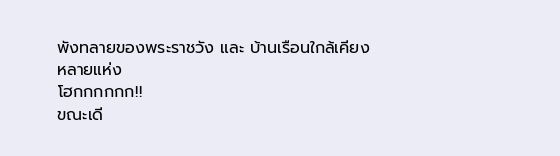พังทลายของพระราชวัง และ บ้านเรือนใกล้เคียง
หลายแห่ง
โฮกกกกกก!!
ขณะเดี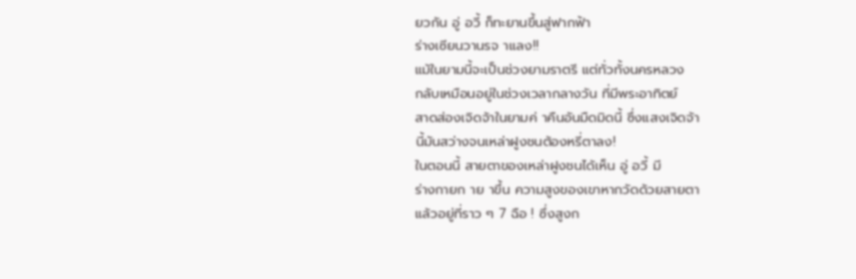ยวกัน อู่ อวี้ ก็ทะยานขึ้นสู่ฟากฟ้า
ร่างเซียนวานรจ าแลง!!
แม้ในยามนี้จะเป็นช่วงยามราตรี แต่ทั่วทั้งนครหลวง
กลับเหมือนอยู่ในช่วงเวลากลางวัน ที่มีพระอาทิตย์
สาดส่องเจิดจ้าในยามค่ าคืนอันมืดมิดนี้ ซึ่งแสงเจิดจ้า
นี้มันสว่างจนเหล่าฝูงชนต้องหรี่ตาลง!
ในตอนนี้ สายตาของเหล่าฝูงชนได้เห็น อู่ อวี้ มี
ร่างกายก าย าขึ้น ความสูงของเขาหากวัดด้วยสายตา
แล้วอยู่ที่ราว ๆ 7 ฉือ ! ซึ่งสูงก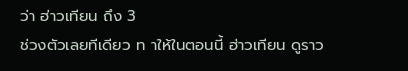ว่า ฮ่าวเทียน ถึง 3
ช่วงตัวเลยทีเดียว ท าให้ในตอนนี้ ฮ่าวเทียน ดูราว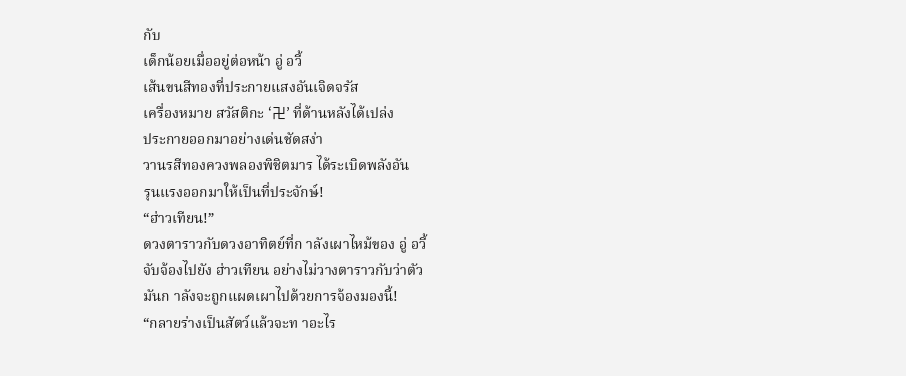กับ
เด็กน้อยเมื่ออยู่ต่อหน้า อู่ อวี้
เส้นขนสีทองที่ประกายแสงอันเจิดจรัส
เครื่องหมาย สวัสติกะ ‘卍’ ที่ด้านหลังได้เปล่ง
ประกายออกมาอย่างเด่นชัดสง่า
วานรสีทองควงพลองพิชิตมาร ได้ระเบิดพลังอัน
รุนแรงออกมาให้เป็นที่ประจักษ์!
“ฮ่าวเทียน!”
ดวงตาราวกับดวงอาทิตย์ที่ก าลังเผาไหม้ของ อู่ อวี้
จับจ้องไปยัง ฮ่าวเทียน อย่างไม่วางตาราวกับว่าตัว
มันก าลังจะถูกแผดเผาไปด้วยการจ้องมองนี้!
“กลายร่างเป็นสัตว์แล้วจะท าอะไร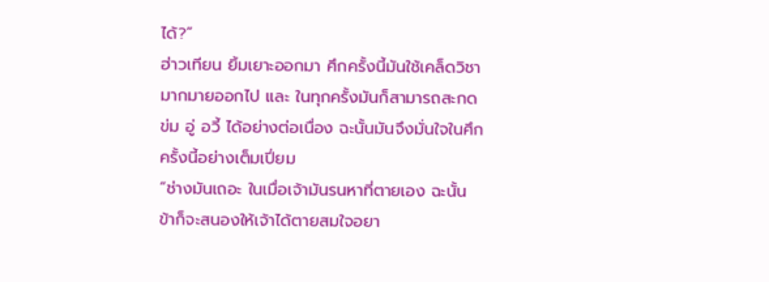ได้?”
ฮ่าวเทียน ยิ้มเยาะออกมา ศึกครั้งนี้มันใช้เคล็ดวิชา
มากมายออกไป และ ในทุกครั้งมันก็สามารถสะกด
ข่ม อู่ อวี้ ได้อย่างต่อเนื่อง ฉะนั้นมันจึงมั่นใจในศึก
ครั้งนี้อย่างเต็มเปี่ยม
“ช่างมันเถอะ ในเมื่อเจ้ามันรนหาที่ตายเอง ฉะนั้น
ข้าก็จะสนองให้เจ้าได้ตายสมใจอยา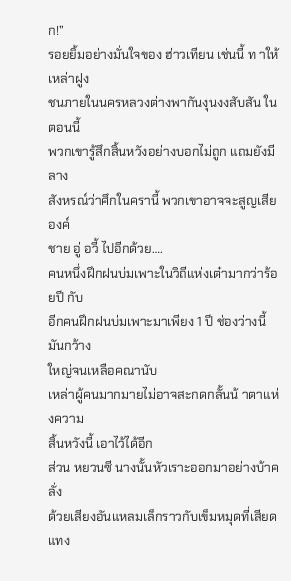ก!”
รอยยิ้มอย่างมั่นใจของ ฮ่าวเทียน เช่นนี้ ท าให้เหล่าฝูง
ชนภายในนครหลวงต่างพากันงุนงงสับสัน ในตอนนี้
พวกเขารู้สึกสิ้นหวังอย่างบอกไม่ถูก แถมยังมีลาง
สังหรณ์ว่าศึกในครานี้ พวกเขาอาจจะสูญเสีย องค์
ชาย อู่ อวี้ ไปอีกด้วย….
คนหนึ่งฝึกฝนบ่มเพาะในวิถีแห่งเต๋ามากว่าร้อยปี กับ
อีกคนฝึกฝนบ่มเพาะมาเพียง 1 ปี ช่องว่างนี้มันกว้าง
ใหญ่จนเหลือคณานับ
เหล่าผู้คนมากมายไม่อาจสะกดกลั้นน้ าตาแห่งความ
สิ้นหวังนี้ เอาไว้ได้อีก
ส่วน หยวนซี นางนั้นหัวเราะออกมาอย่างบ้าคลั่ง
ด้วยเสียงอันแหลมเล็กราวกับเข็มหมุดที่เสียดแทง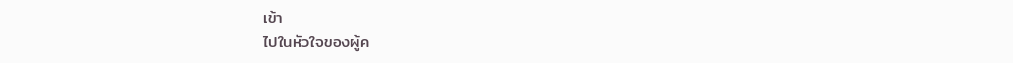เข้า
ไปในหัวใจของผู้ค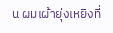น ผมเผ้ายุ่งเหยิงที่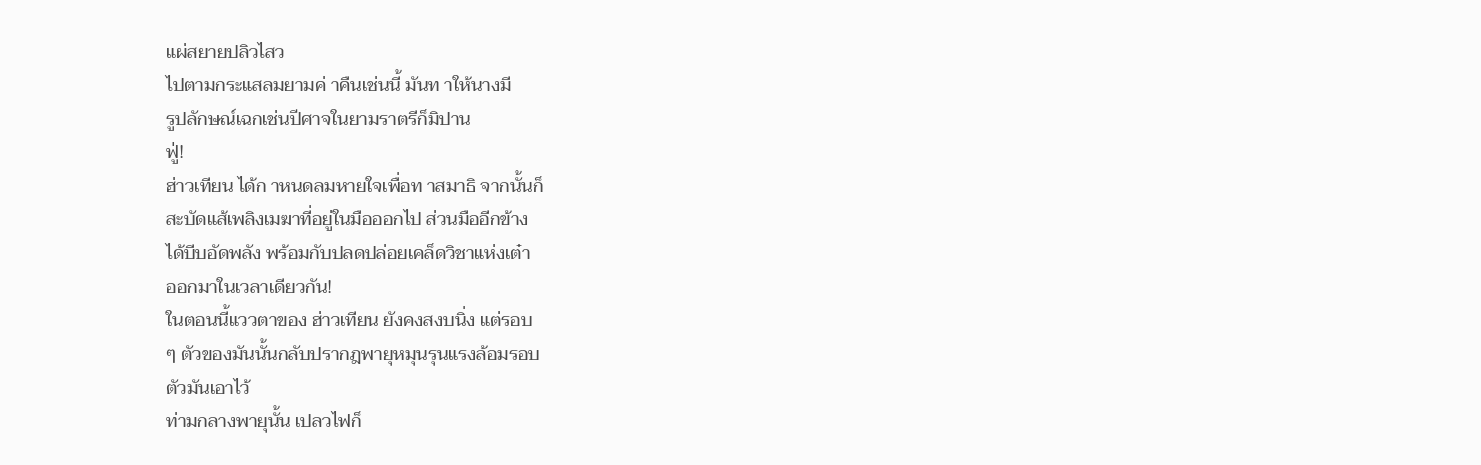แผ่สยายปลิวไสว
ไปตามกระแสลมยามค่ าคืนเช่นนี้ มันท าให้นางมี
รูปลักษณ์เฉกเช่นปีศาจในยามราตรีก็มิปาน
ฟู่!
ฮ่าวเทียน ได้ก าหนดลมหายใจเพื่อท าสมาธิ จากนั้นก็
สะบัดแส้เพลิงเมฆาที่อยู่ในมือออกไป ส่วนมืออีกข้าง
ได้บีบอัดพลัง พร้อมกับปลดปล่อยเคล็ดวิชาแห่งเต๋า
ออกมาในเวลาเดียวกัน!
ในตอนนี้แววตาของ ฮ่าวเทียน ยังคงสงบนิ่ง แต่รอบ
ๆ ตัวของมันนั้นกลับปรากฎพายุหมุนรุนแรงล้อมรอบ
ตัวมันเอาไว้
ท่ามกลางพายุนั้น เปลวไฟก็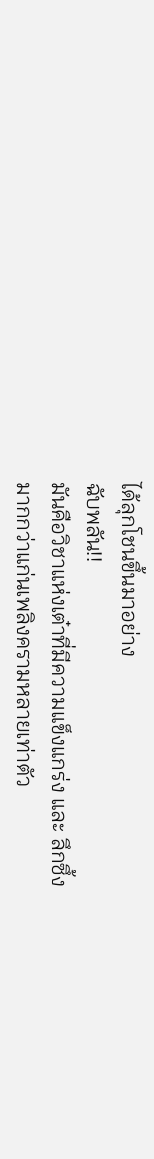ได้ลุกโชนขึ้นมาอย่าง
ฉับพลัน!!
มันคือวิชาแห่งเต๋าที่มีความแข็งแกร่ง และ ลึกซึ้ง
มากกว่าแก่นเพลิงครามหลายเท่าตัว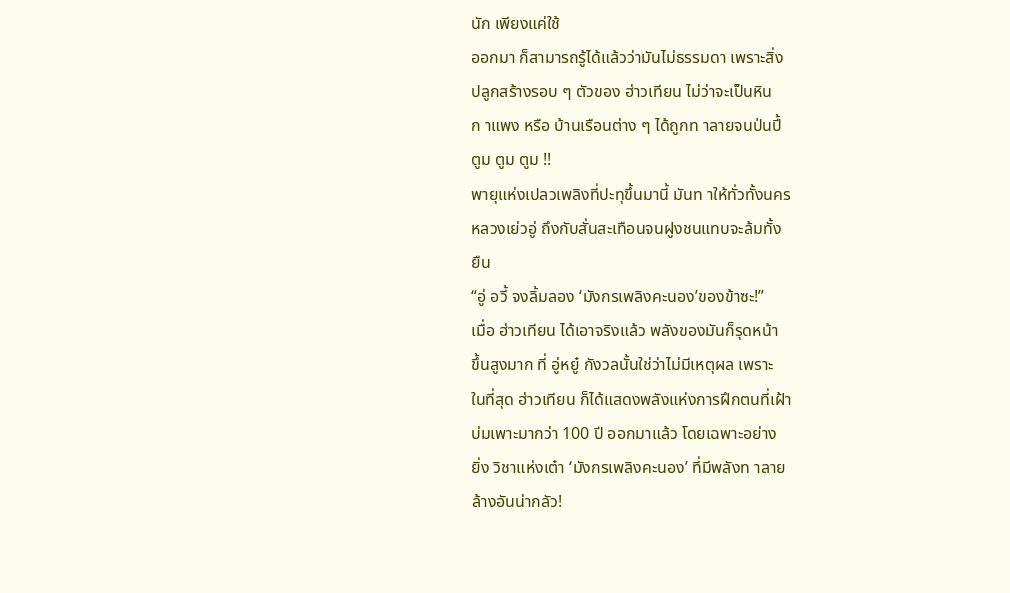นัก เพียงแค่ใช้
ออกมา ก็สามารถรู้ได้แล้วว่ามันไม่ธรรมดา เพราะสิ่ง
ปลูกสร้างรอบ ๆ ตัวของ ฮ่าวเทียน ไม่ว่าจะเป็นหิน
ก าแพง หรือ บ้านเรือนต่าง ๆ ได้ถูกท าลายจนป่นปี้
ตูม ตูม ตูม !!
พายุแห่งเปลวเพลิงที่ปะทุขึ้นมานี้ มันท าให้ทั่วทั้งนคร
หลวงเย่วอู่ ถึงกับสั่นสะเทือนจนฝูงชนแทบจะล้มทั้ง
ยืน
“อู่ อวี้ จงลิ้มลอง ‘มังกรเพลิงคะนอง’ของข้าซะ!”
เมื่อ ฮ่าวเทียน ได้เอาจริงแล้ว พลังของมันก็รุดหน้า
ขึ้นสูงมาก ที่ อู่หยู๋ กังวลนั้นใช่ว่าไม่มีเหตุผล เพราะ
ในที่สุด ฮ่าวเทียน ก็ได้แสดงพลังแห่งการฝึกตนที่เฝ้า
บ่มเพาะมากว่า 100 ปี ออกมาแล้ว โดยเฉพาะอย่าง
ยิ่ง วิชาแห่งเต๋า ‘มังกรเพลิงคะนอง’ ที่มีพลังท าลาย
ล้างอันน่ากลัว!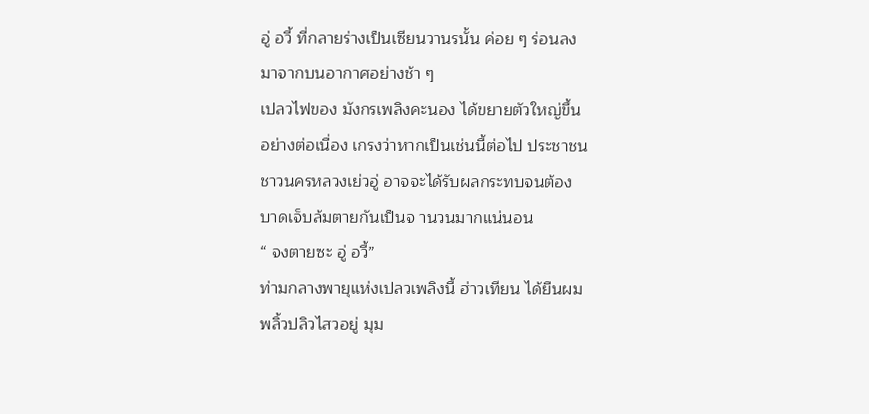อู่ อวี้ ที่กลายร่างเป็นเซียนวานรนั้น ค่อย ๆ ร่อนลง
มาจากบนอากาศอย่างช้า ๆ
เปลวไฟของ มังกรเพลิงคะนอง ได้ขยายตัวใหญ่ขึ้น
อย่างต่อเนื่อง เกรงว่าหากเป็นเช่นนี้ต่อไป ประชาชน
ชาวนครหลวงเย่วอู่ อาจจะได้รับผลกระทบจนต้อง
บาดเจ็บล้มตายกันเป็นจ านวนมากแน่นอน
“ จงตายซะ อู่ อวี้”
ท่ามกลางพายุแห่งเปลวเพลิงนี้ ฮ่าวเทียน ได้ยืนผม
พลิ้วปลิวไสวอยู่ มุม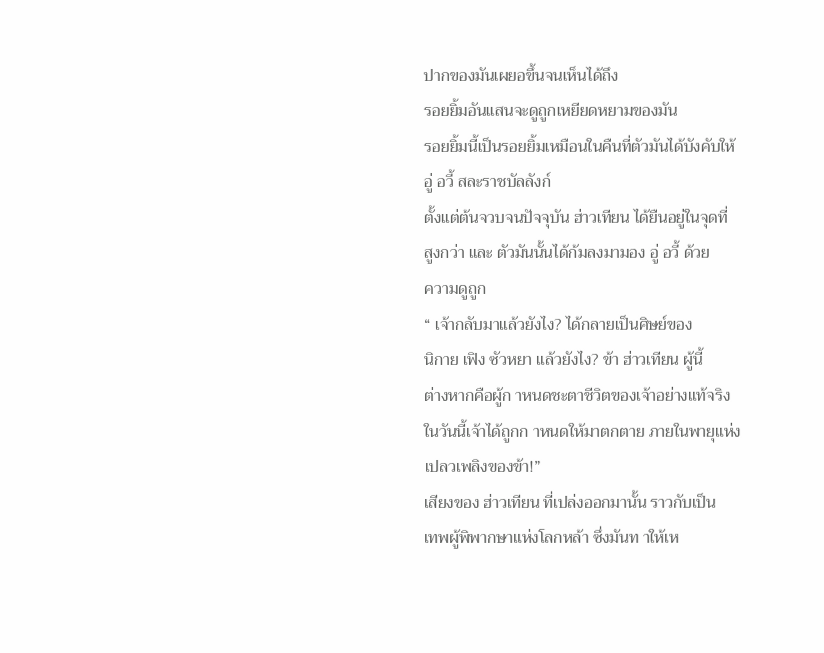ปากของมันเผยอขึ้นจนเห็นได้ถึง
รอยยิ้มอันแสนจะดูถูกเหยียดหยามของมัน
รอยยิ้มนี้เป็นรอยยิ้มเหมือนในคืนที่ตัวมันได้บังคับให้
อู่ อวี้ สละราชบัลลังก์
ตั้งแต่ต้นจวบจนปัจจุบัน ฮ่าวเทียน ได้ยืนอยู่ในจุดที่
สูงกว่า และ ตัวมันนั้นได้ก้มลงมามอง อู่ อวี้ ด้วย
ความดูถูก
“ เจ้ากลับมาแล้วยังไง? ได้กลายเป็นศิษย์ของ
นิกาย เฟิง ซัวหยา แล้วยังไง? ข้า ฮ่าวเทียน ผู้นี้
ต่างหากคือผู้ก าหนดชะตาชีวิตของเจ้าอย่างแท้จริง
ในวันนี้เจ้าได้ถูกก าหนดให้มาตกตาย ภายในพายุแห่ง
เปลวเพลิงของข้า!”
เสียงของ ฮ่าวเทียน ที่เปล่งออกมานั้น ราวกับเป็น
เทพผู้พิพากษาแห่งโลกหล้า ซึ่งมันท าให้เห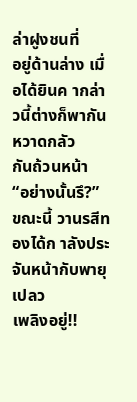ล่าฝูงชนที่
อยู่ด้านล่าง เมื่อได้ยินค ากล่าวนี้ต่างก็พากันหวาดกลัว
กันถ้วนหน้า
“อย่างนั้นรึ?”
ขณะนี้ วานรสีทองได้ก าลังประจันหน้ากับพายุเปลว
เพลิงอยู่!!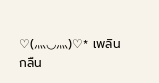♡(⺣◡⺣)♡* เพลิน
กลืน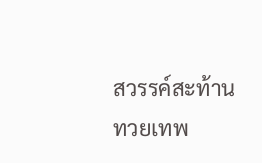สวรรค์สะท้านทวยเทพ